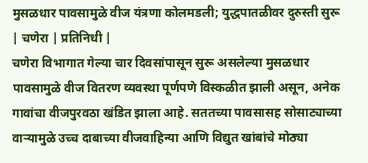मुसळधार पावसामुळे वीज यंत्रणा कोलमडली; युद्धपातळीवर दुरुस्ती सुरू
| चणेरा | प्रतिनिधी |
चणेरा विभागात गेल्या चार दिवसांपासून सुरू असलेल्या मुसळधार पावसामुळे वीज वितरण व्यवस्था पूर्णपणे विस्कळीत झाली असून, अनेक गावांचा वीजपुरवठा खंडित झाला आहे. सततच्या पावसासह सोसाट्याच्या वाऱ्यामुळे उच्च दाबाच्या वीजवाहिन्या आणि विद्युत खांबांचे मोठ्या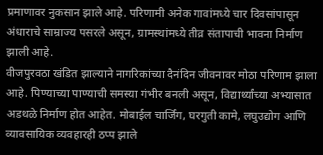प्रमाणावर नुकसान झाले आहे. परिणामी अनेक गावांमध्ये चार दिवसांपासून अंधाराचे साम्राज्य पसरले असून, ग्रामस्थांमध्ये तीव्र संतापाची भावना निर्माण झाली आहे.
वीजपुरवठा खंडित झाल्याने नागरिकांच्या दैनंदिन जीवनावर मोठा परिणाम झाला आहे. पिण्याच्या पाण्याची समस्या गंभीर बनली असून, विद्यार्थ्यांच्या अभ्यासात अडथळे निर्माण होत आहेत. मोबाईल चार्जिंग, घरगुती कामे, लघुउद्योग आणि व्यावसायिक व्यवहारही ठप्प झाले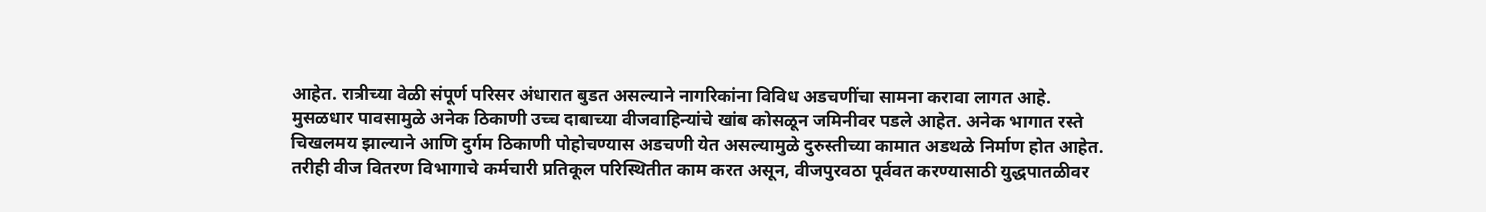आहेत. रात्रीच्या वेळी संपूर्ण परिसर अंधारात बुडत असल्याने नागरिकांना विविध अडचणींचा सामना करावा लागत आहे.
मुसळधार पावसामुळे अनेक ठिकाणी उच्च दाबाच्या वीजवाहिन्यांचे खांब कोसळून जमिनीवर पडले आहेत. अनेक भागात रस्ते चिखलमय झाल्याने आणि दुर्गम ठिकाणी पोहोचण्यास अडचणी येत असल्यामुळे दुरुस्तीच्या कामात अडथळे निर्माण होत आहेत. तरीही वीज वितरण विभागाचे कर्मचारी प्रतिकूल परिस्थितीत काम करत असून, वीजपुरवठा पूर्ववत करण्यासाठी युद्धपातळीवर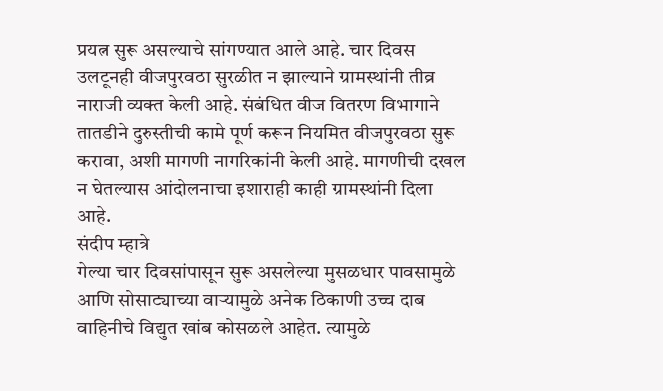प्रयत्न सुरू असल्याचे सांगण्यात आले आहे. चार दिवस उलटूनही वीजपुरवठा सुरळीत न झाल्याने ग्रामस्थांनी तीव्र नाराजी व्यक्त केली आहे. संबंधित वीज वितरण विभागाने तातडीने दुरुस्तीची कामे पूर्ण करून नियमित वीजपुरवठा सुरू करावा, अशी मागणी नागरिकांनी केली आहे. मागणीची दखल न घेतल्यास आंदोलनाचा इशाराही काही ग्रामस्थांनी दिला आहे.
संदीप म्हात्रे
गेल्या चार दिवसांपासून सुरू असलेल्या मुसळधार पावसामुळे आणि सोसाट्याच्या वाऱ्यामुळे अनेक ठिकाणी उच्च दाब वाहिनीचे विद्युत खांब कोसळले आहेत. त्यामुळे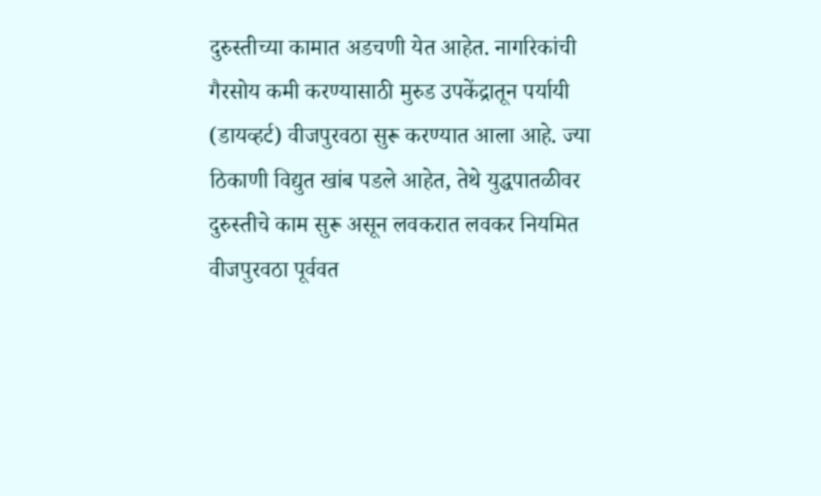दुरुस्तीच्या कामात अडचणी येत आहेत. नागरिकांची गैरसोय कमी करण्यासाठी मुरुड उपकेंद्रातून पर्यायी (डायव्हर्ट) वीजपुरवठा सुरू करण्यात आला आहे. ज्या ठिकाणी विद्युत खांब पडले आहेत, तेथे युद्धपातळीवर दुरुस्तीचे काम सुरू असून लवकरात लवकर नियमित वीजपुरवठा पूर्ववत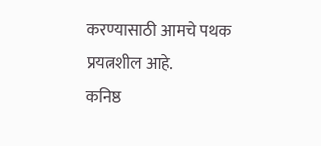करण्यासाठी आमचे पथक प्रयत्नशील आहे.
कनिष्ठ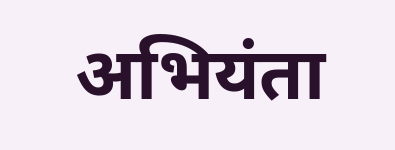अभियंता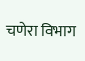चणेरा विभाग